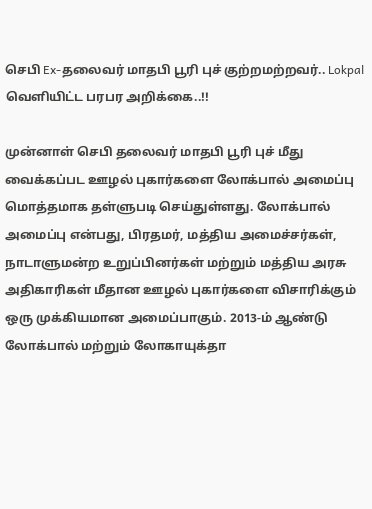செபி Ex-தலைவர் மாதபி பூரி புச் குற்றமற்றவர்.. Lokpal வெளியிட்ட பரபர அறிக்கை..!!

முன்னாள் செபி தலைவர் மாதபி பூரி புச் மீது வைக்கப்பட ஊழல் புகார்களை லோக்பால் அமைப்பு மொத்தமாக தள்ளுபடி செய்துள்ளது. லோக்பால் அமைப்பு என்பது, பிரதமர், மத்திய அமைச்சர்கள், நாடாளுமன்ற உறுப்பினர்கள் மற்றும் மத்திய அரசு அதிகாரிகள் மீதான ஊழல் புகார்களை விசாரிக்கும் ஒரு முக்கியமான அமைப்பாகும். 2013-ம் ஆண்டு லோக்பால் மற்றும் லோகாயுக்தா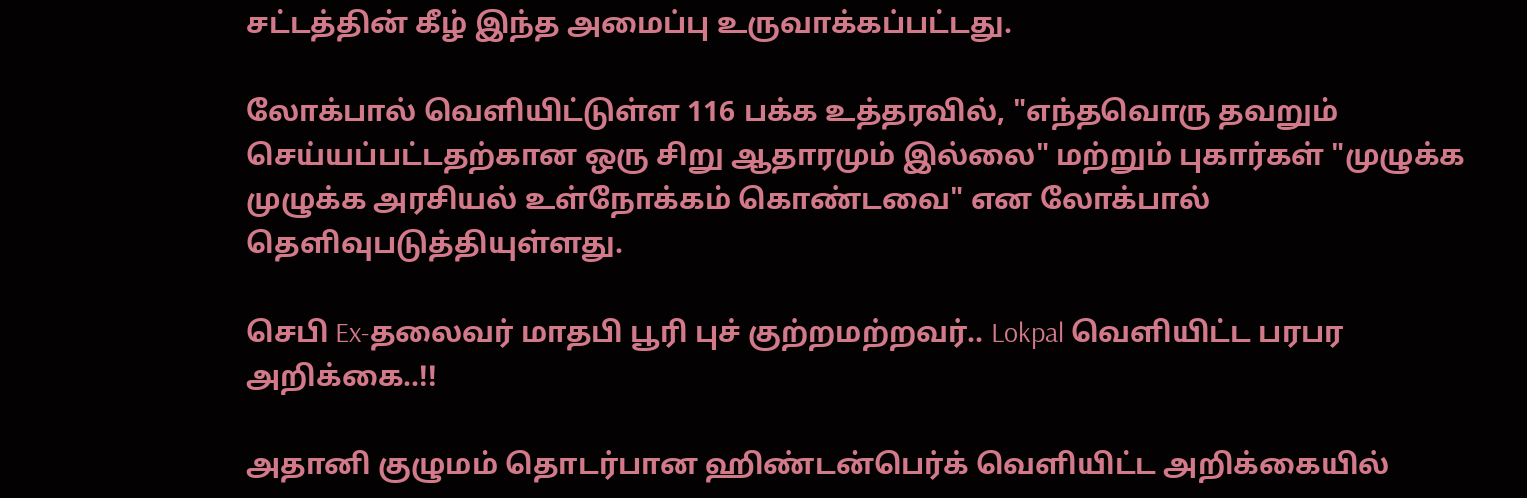சட்டத்தின் கீழ் இந்த அமைப்பு உருவாக்கப்பட்டது.

லோக்பால் வெளியிட்டுள்ள 116 பக்க உத்தரவில், "எந்தவொரு தவறும் செய்யப்பட்டதற்கான ஒரு சிறு ஆதாரமும் இல்லை" மற்றும் புகார்கள் "முழுக்க முழுக்க அரசியல் உள்நோக்கம் கொண்டவை" என லோக்பால் தெளிவுபடுத்தியுள்ளது.

செபி Ex-தலைவர் மாதபி பூரி புச் குற்றமற்றவர்.. Lokpal வெளியிட்ட பரபர அறிக்கை..!!

அதானி குழுமம் தொடர்பான ஹிண்டன்பெர்க் வெளியிட்ட அறிக்கையில்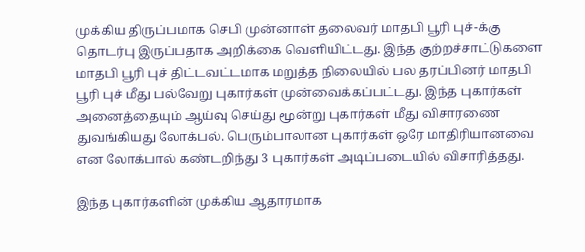முக்கிய திருப்பமாக செபி முன்னாள் தலைவர் மாதபி பூரி புச்-க்கு தொடர்பு இருப்பதாக அறிக்கை வெளியிட்டது. இந்த குற்றச்சாட்டுகளை மாதபி பூரி புச் திட்டவட்டமாக மறுத்த நிலையில் பல தரப்பினர் மாதபி பூரி புச் மீது பல்வேறு புகார்கள் முன்வைக்கப்பட்டது. இந்த புகார்கள் அனைத்தையும் ஆய்வு செய்து மூன்று புகார்கள் மீது விசாரணை துவங்கியது லோக்பல். பெரும்பாலான புகார்கள் ஒரே மாதிரியானவை என லோக்பால் கண்டறிந்து 3 புகார்கள் அடிப்படையில் விசாரித்தது.

இந்த புகார்களின் முக்கிய ஆதாரமாக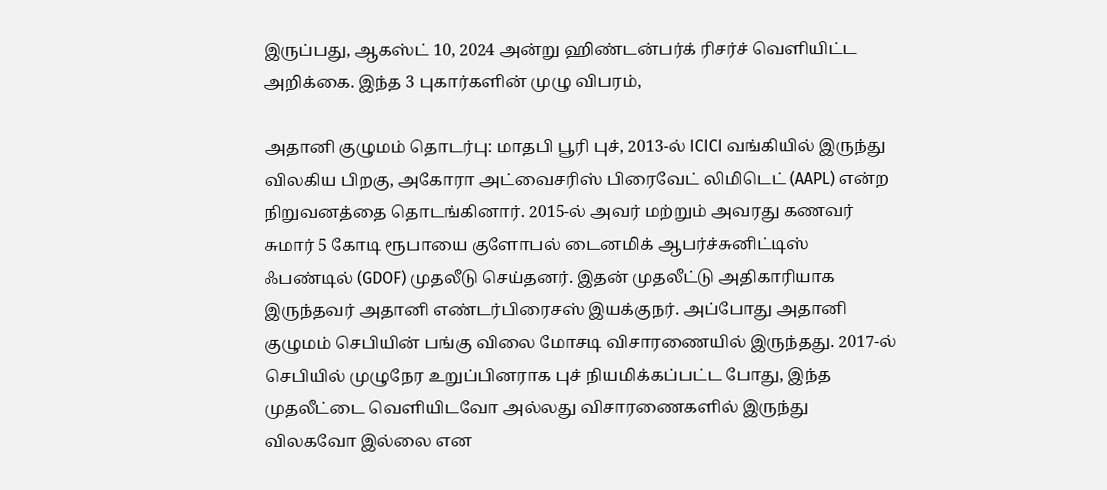இருப்பது, ஆகஸ்ட் 10, 2024 அன்று ஹிண்டன்பர்க் ரிசர்ச் வெளியிட்ட அறிக்கை. இந்த 3 புகார்களின் முழு விபரம்,

அதானி குழுமம் தொடர்பு: மாதபி பூரி புச், 2013-ல் ICICI வங்கியில் இருந்து விலகிய பிறகு, அகோரா அட்வைசரிஸ் பிரைவேட் லிமிடெட் (AAPL) என்ற நிறுவனத்தை தொடங்கினார். 2015-ல் அவர் மற்றும் அவரது கணவர் சுமார் 5 கோடி ரூபாயை குளோபல் டைனமிக் ஆபர்ச்சுனிட்டிஸ் ஃபண்டில் (GDOF) முதலீடு செய்தனர். இதன் முதலீட்டு அதிகாரியாக இருந்தவர் அதானி எண்டர்பிரைசஸ் இயக்குநர். அப்போது அதானி குழுமம் செபியின் பங்கு விலை மோசடி விசாரணையில் இருந்தது. 2017-ல் செபியில் முழுநேர உறுப்பினராக புச் நியமிக்கப்பட்ட போது, இந்த முதலீட்டை வெளியிடவோ அல்லது விசாரணைகளில் இருந்து விலகவோ இல்லை என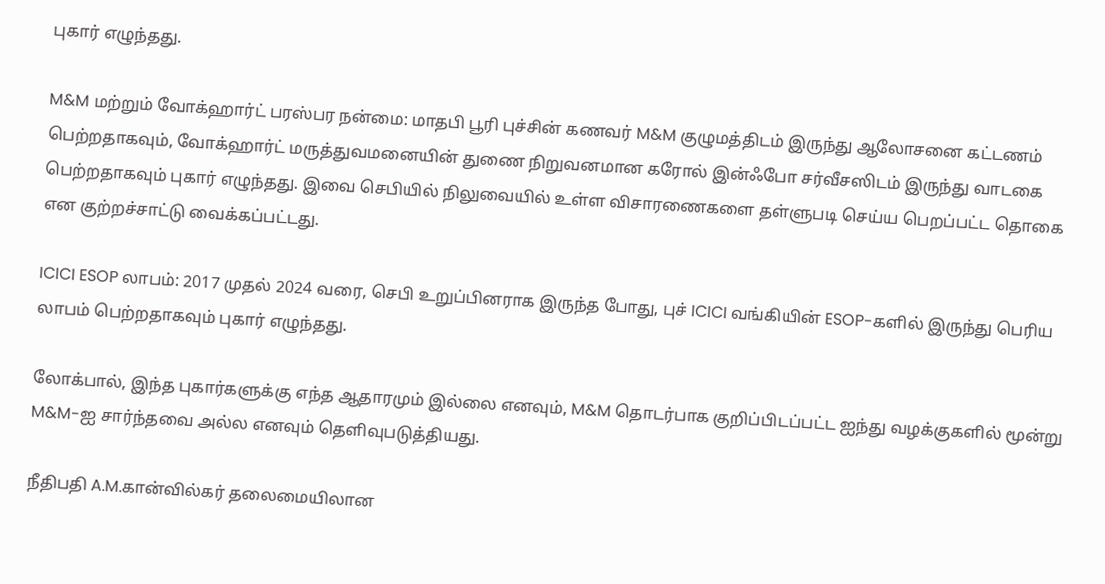புகார் எழுந்தது.

M&M மற்றும் வோக்ஹார்ட் பரஸ்பர நன்மை: மாதபி பூரி புச்சின் கணவர் M&M குழுமத்திடம் இருந்து ஆலோசனை கட்டணம் பெற்றதாகவும், வோக்ஹார்ட் மருத்துவமனையின் துணை நிறுவனமான கரோல் இன்ஃபோ சர்வீசஸிடம் இருந்து வாடகை பெற்றதாகவும் புகார் எழுந்தது. இவை செபியில் நிலுவையில் உள்ள விசாரணைகளை தள்ளுபடி செய்ய பெறப்பட்ட தொகை என குற்றச்சாட்டு வைக்கப்பட்டது.

ICICI ESOP லாபம்: 2017 முதல் 2024 வரை, செபி உறுப்பினராக இருந்த போது, புச் ICICI வங்கியின் ESOP-களில் இருந்து பெரிய லாபம் பெற்றதாகவும் புகார் எழுந்தது.

லோக்பால், இந்த புகார்களுக்கு எந்த ஆதாரமும் இல்லை எனவும், M&M தொடர்பாக குறிப்பிடப்பட்ட ஐந்து வழக்குகளில் மூன்று M&M-ஐ சார்ந்தவை அல்ல எனவும் தெளிவுபடுத்தியது.

நீதிபதி A.M.கான்வில்கர் தலைமையிலான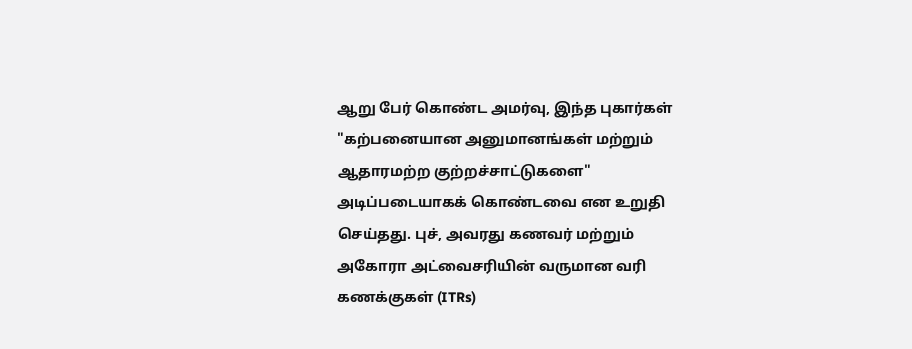ஆறு பேர் கொண்ட அமர்வு, இந்த புகார்கள் "கற்பனையான அனுமானங்கள் மற்றும் ஆதாரமற்ற குற்றச்சாட்டுகளை" அடிப்படையாகக் கொண்டவை என உறுதி செய்தது. புச், அவரது கணவர் மற்றும் அகோரா அட்வைசரியின் வருமான வரி கணக்குகள் (ITRs)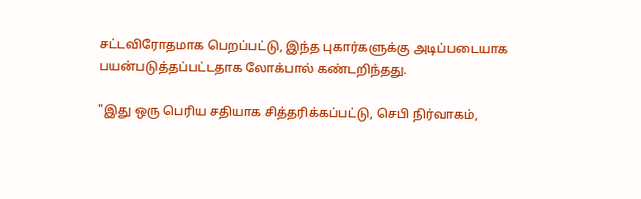சட்டவிரோதமாக பெறப்பட்டு, இந்த புகார்களுக்கு அடிப்படையாக பயன்படுத்தப்பட்டதாக லோக்பால் கண்டறிந்தது.

"இது ஒரு பெரிய சதியாக சித்தரிக்கப்பட்டு, செபி நிர்வாகம்,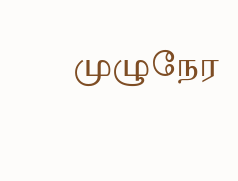முழுநேர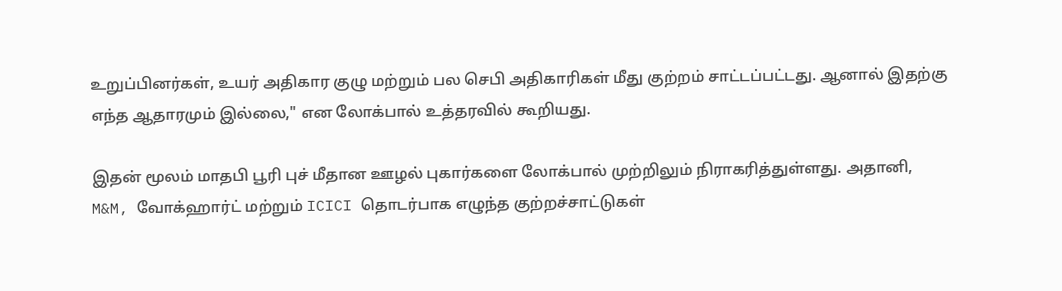உறுப்பினர்கள், உயர் அதிகார குழு மற்றும் பல செபி அதிகாரிகள் மீது குற்றம் சாட்டப்பட்டது. ஆனால் இதற்கு எந்த ஆதாரமும் இல்லை," என லோக்பால் உத்தரவில் கூறியது.

இதன் மூலம் மாதபி பூரி புச் மீதான ஊழல் புகார்களை லோக்பால் முற்றிலும் நிராகரித்துள்ளது. அதானி, M&M, வோக்ஹார்ட் மற்றும் ICICI தொடர்பாக எழுந்த குற்றச்சாட்டுகள்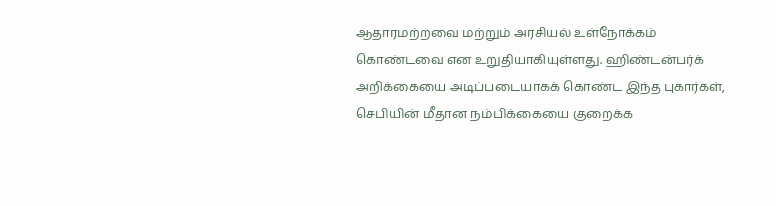ஆதாரமற்றவை மற்றும் அரசியல் உள்நோக்கம் கொண்டவை என உறுதியாகியுள்ளது. ஹிண்டன்பர்க் அறிக்கையை அடிப்படையாகக் கொண்ட இந்த புகார்கள், செபியின் மீதான நம்பிக்கையை குறைக்க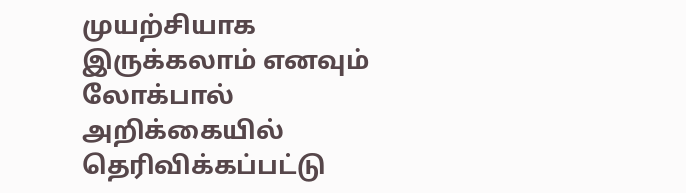முயற்சியாக இருக்கலாம் எனவும் லோக்பால் அறிக்கையில் தெரிவிக்கப்பட்டு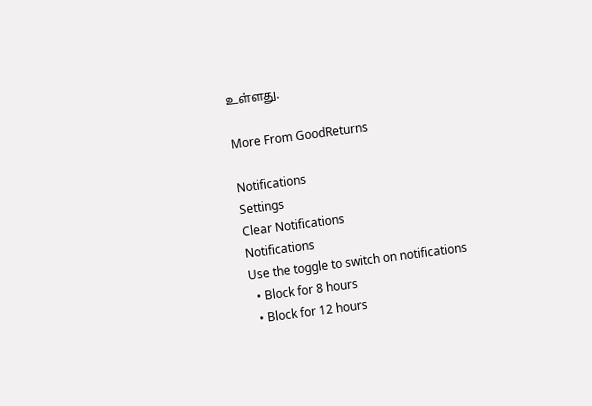உள்ளது.

More From GoodReturns

Notifications
Settings
Clear Notifications
Notifications
Use the toggle to switch on notifications
  • Block for 8 hours
  • Block for 12 hours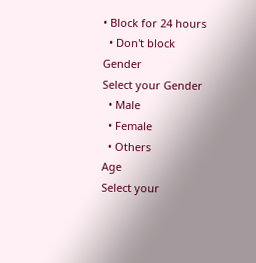• Block for 24 hours
  • Don't block
Gender
Select your Gender
  • Male
  • Female
  • Others
Age
Select your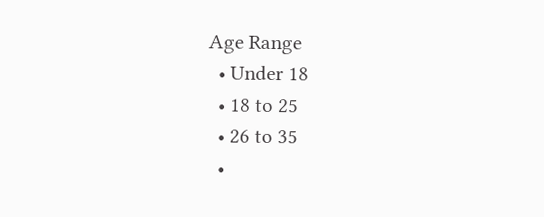Age Range
  • Under 18
  • 18 to 25
  • 26 to 35
  •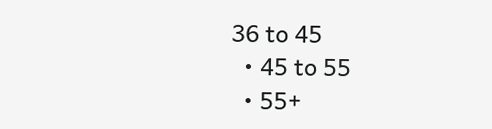36 to 45
  • 45 to 55
  • 55+